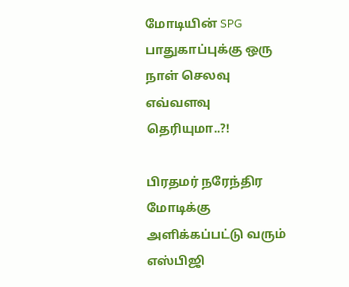மோடியின் SPG பாதுகாப்புக்கு ஒரு நாள் செலவு எவ்வளவு தெரியுமா..?!

பிரதமர் நரேந்திர மோடிக்கு அளிக்கப்பட்டு வரும் எஸ்பிஜி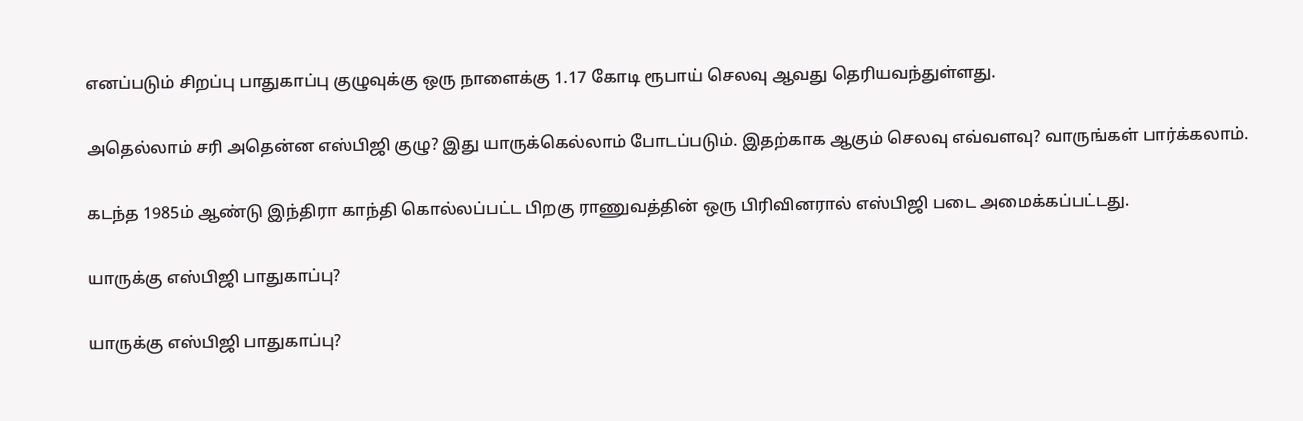எனப்படும் சிறப்பு பாதுகாப்பு குழுவுக்கு ஒரு நாளைக்கு 1.17 கோடி ரூபாய் செலவு ஆவது தெரியவந்துள்ளது.

அதெல்லாம் சரி அதென்ன எஸ்பிஜி குழு? இது யாருக்கெல்லாம் போடப்படும். இதற்காக ஆகும் செலவு எவ்வளவு? வாருங்கள் பார்க்கலாம்.

கடந்த 1985ம் ஆண்டு இந்திரா காந்தி கொல்லப்பட்ட பிறகு ராணுவத்தின் ஒரு பிரிவினரால் எஸ்பிஜி படை அமைக்கப்பட்டது.

யாருக்கு எஸ்பிஜி பாதுகாப்பு?

யாருக்கு எஸ்பிஜி பாதுகாப்பு?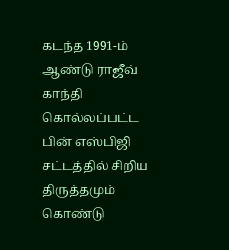கடந்த 1991-ம் ஆண்டு ராஜீவ் காந்தி கொல்லப்பட்ட பின் எஸ்பிஜி சட்டத்தில் சிறிய திருத்தமும் கொண்டு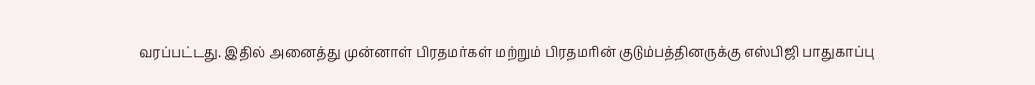வரப்பட்டது. இதில் அனைத்து முன்னாள் பிரதமர்கள் மற்றும் பிரதமரின் குடும்பத்தினருக்கு எஸ்பிஜி பாதுகாப்பு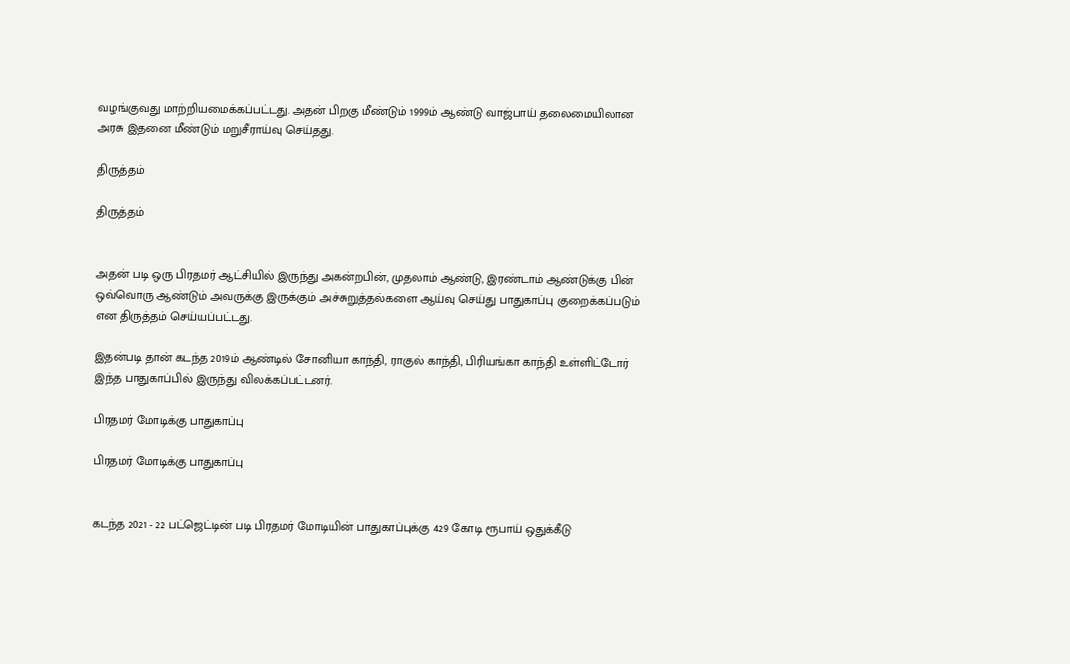வழங்குவது மாற்றியமைக்கப்பட்டது. அதன் பிறகு மீண்டும் 1999ம் ஆண்டு வாஜ்பாய் தலைமையிலான அரசு இதனை மீண்டும் மறுசீராய்வு செய்தது.

திருத்தம்

திருத்தம்


அதன் படி ஒரு பிரதமர் ஆட்சியில் இருந்து அகன்றபின், முதலாம் ஆண்டு, இரண்டாம் ஆண்டுக்கு பின் ஒவ்வொரு ஆண்டும் அவருக்கு இருக்கும் அச்சுறுத்தல்களை ஆய்வு செய்து பாதுகாப்பு குறைக்கப்படும் என திருத்தம் செய்யப்பட்டது.

இதன்படி தான் கடந்த 2019ம் ஆண்டில் சோனியா காந்தி, ராகுல் காந்தி, பிரியங்கா காந்தி உள்ளிட்டோர் இந்த பாதுகாப்பில் இருந்து விலக்கப்பட்டனர்.

பிரதமர் மோடிக்கு பாதுகாப்பு

பிரதமர் மோடிக்கு பாதுகாப்பு


கடந்த 2021 - 22 பட்ஜெட்டின் படி பிரதமர் மோடியின் பாதுகாப்புக்கு 429 கோடி ரூபாய் ஒதுக்கீடு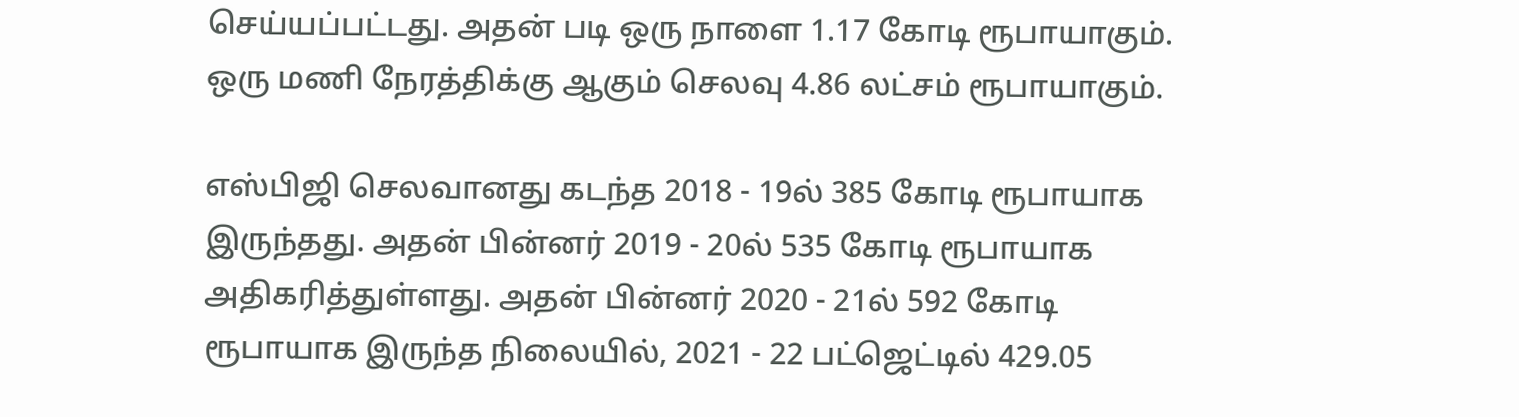செய்யப்பட்டது. அதன் படி ஒரு நாளை 1.17 கோடி ரூபாயாகும். ஒரு மணி நேரத்திக்கு ஆகும் செலவு 4.86 லட்சம் ரூபாயாகும்.

எஸ்பிஜி செலவானது கடந்த 2018 - 19ல் 385 கோடி ரூபாயாக இருந்தது. அதன் பின்னர் 2019 - 20ல் 535 கோடி ரூபாயாக அதிகரித்துள்ளது. அதன் பின்னர் 2020 - 21ல் 592 கோடி ரூபாயாக இருந்த நிலையில், 2021 - 22 பட்ஜெட்டில் 429.05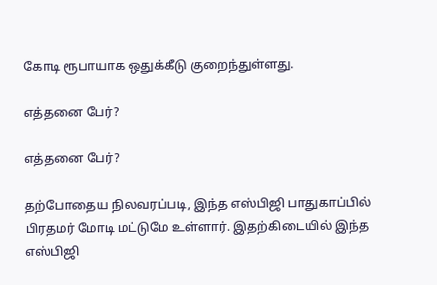கோடி ரூபாயாக ஒதுக்கீடு குறைந்துள்ளது.

எத்தனை பேர்?

எத்தனை பேர்?

தற்போதைய நிலவரப்படி, இந்த எஸ்பிஜி பாதுகாப்பில் பிரதமர் மோடி மட்டுமே உள்ளார். இதற்கிடையில் இந்த எஸ்பிஜி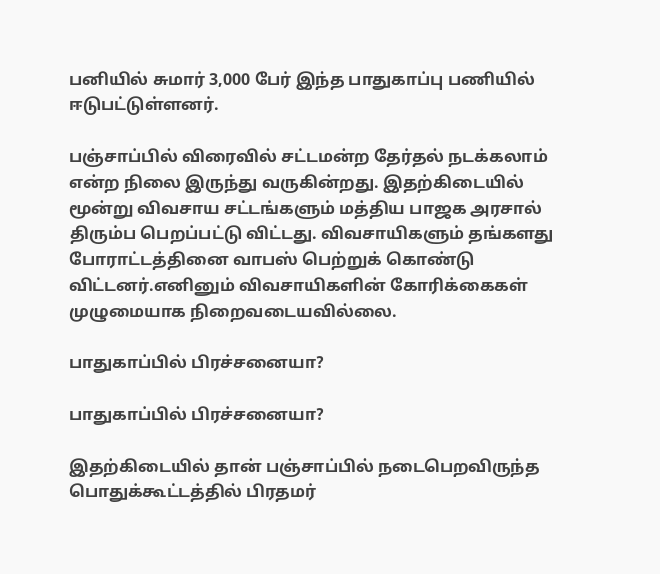பனியில் சுமார் 3,000 பேர் இந்த பாதுகாப்பு பணியில் ஈடுபட்டுள்ளனர்.

பஞ்சாப்பில் விரைவில் சட்டமன்ற தேர்தல் நடக்கலாம் என்ற நிலை இருந்து வருகின்றது. இதற்கிடையில் மூன்று விவசாய சட்டங்களும் மத்திய பாஜக அரசால் திரும்ப பெறப்பட்டு விட்டது. விவசாயிகளும் தங்களது போராட்டத்தினை வாபஸ் பெற்றுக் கொண்டு விட்டனர்.எனினும் விவசாயிகளின் கோரிக்கைகள் முழுமையாக நிறைவடையவில்லை.

பாதுகாப்பில் பிரச்சனையா?

பாதுகாப்பில் பிரச்சனையா?

இதற்கிடையில் தான் பஞ்சாப்பில் நடைபெறவிருந்த பொதுக்கூட்டத்தில் பிரதமர்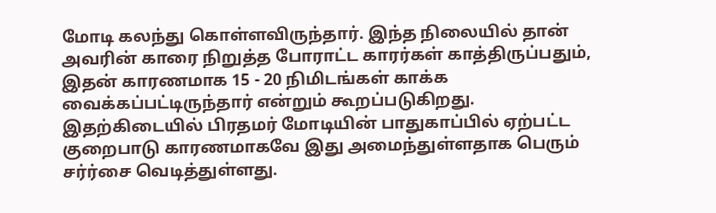மோடி கலந்து கொள்ளவிருந்தார். இந்த நிலையில் தான் அவரின் காரை நிறுத்த போராட்ட காரர்கள் காத்திருப்பதும், இதன் காரணமாக 15 - 20 நிமிடங்கள் காக்க வைக்கப்பட்டிருந்தார் என்றும் கூறப்படுகிறது. இதற்கிடையில் பிரதமர் மோடியின் பாதுகாப்பில் ஏற்பட்ட குறைபாடு காரணமாகவே இது அமைந்துள்ளதாக பெரும் சர்ர்சை வெடித்துள்ளது.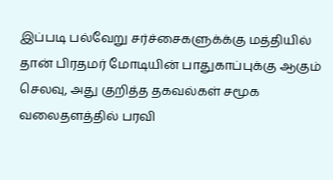இப்படி பல்வேறு சர்ச்சைகளுக்க்கு மத்தியில் தான் பிரதமர் மோடியின் பாதுகாப்புக்கு ஆகும் செலவு, அது குறித்த தகவல்கள் சமூக வலைதளத்தில் பரவி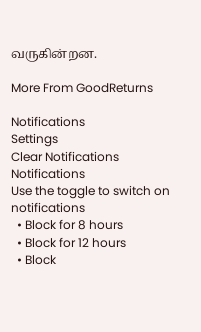வருகின்றன.

More From GoodReturns

Notifications
Settings
Clear Notifications
Notifications
Use the toggle to switch on notifications
  • Block for 8 hours
  • Block for 12 hours
  • Block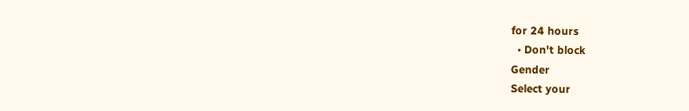for 24 hours
  • Don't block
Gender
Select your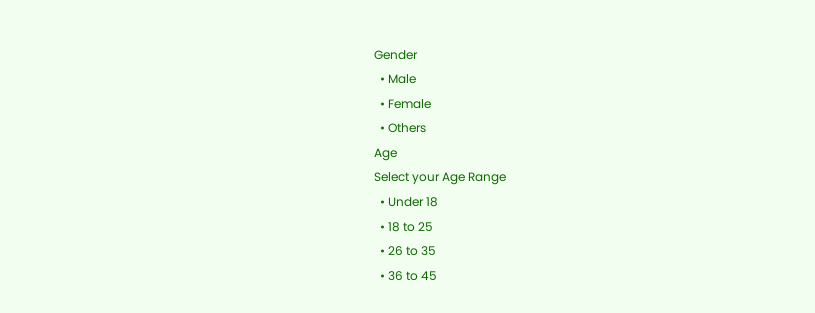Gender
  • Male
  • Female
  • Others
Age
Select your Age Range
  • Under 18
  • 18 to 25
  • 26 to 35
  • 36 to 45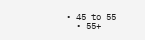• 45 to 55
  • 55+